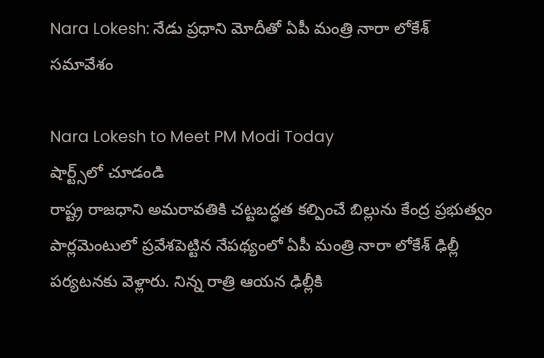Nara Lokesh: నేడు ప్రధాని మోదీతో ఏపీ మంత్రి నారా లోకేశ్ సమావేశం

Nara Lokesh to Meet PM Modi Today
షార్ట్స్‌లో చూడండి
రాష్ట్ర రాజధాని అమరావతికి చట్టబద్ధత కల్పించే బిల్లును కేంద్ర ప్రభుత్వం పార్లమెంటులో ప్రవేశపెట్టిన నేపథ్యంలో ఏపీ మంత్రి నారా లోకేశ్ ఢిల్లీ పర్యటనకు వెళ్లారు. నిన్న రాత్రి ఆయన ఢిల్లీకి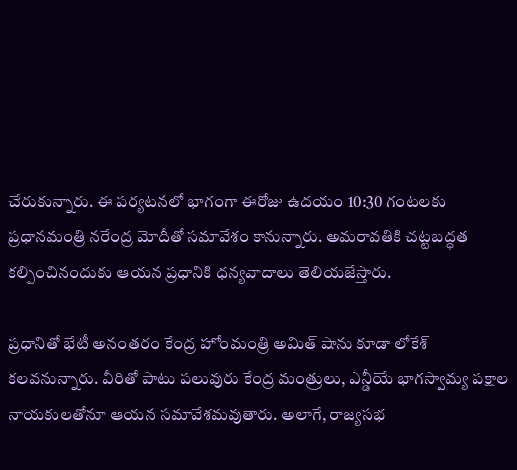చేరుకున్నారు. ఈ పర్యటనలో భాగంగా ఈరోజు ఉదయం 10:30 గంటలకు ప్రధానమంత్రి నరేంద్ర మోదీతో సమావేశం కానున్నారు. అమరావతికి చట్టబద్ధత కల్పించినందుకు ఆయన ప్రధానికి ధన్యవాదాలు తెలియజేస్తారు.

ప్రధానితో భేటీ అనంతరం కేంద్ర హోంమంత్రి అమిత్ షాను కూడా లోకేశ్ కలవనున్నారు. వీరితో పాటు పలువురు కేంద్ర మంత్రులు, ఎన్డీయే భాగస్వామ్య పక్షాల నాయకులతోనూ ఆయన సమావేశమవుతారు. అలాగే, రాజ్యసభ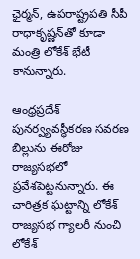ఛైర్మన్, ఉపరాష్ట్రపతి సీపీ రాధాకృష్ణన్‌తో కూడా మంత్రి లోకేశ్ భేటీ కానున్నారు.

ఆంధ్రప్రదేశ్ పునర్వ్యవస్థీకరణ సవరణ బిల్లును ఈరోజు రాజ్యసభలో ప్రవేశపెట్టనున్నారు. ఈ చారిత్రక ఘట్టాన్ని లోకేశ్ రాజ్యసభ గ్యాలరీ నుంచి లోకేశ్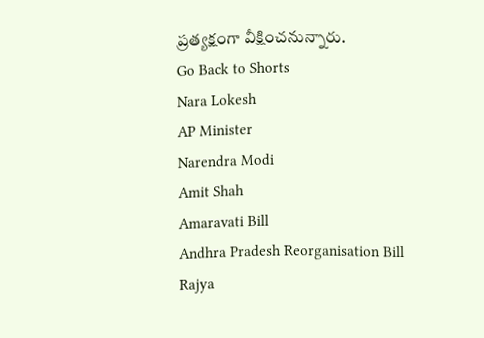ప్రత్యక్షంగా వీక్షించనున్నారు.
Go Back to Shorts
Nara Lokesh
AP Minister
Narendra Modi
Amit Shah
Amaravati Bill
Andhra Pradesh Reorganisation Bill
Rajya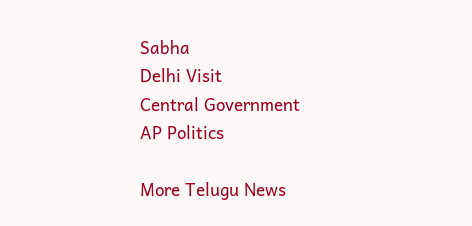Sabha
Delhi Visit
Central Government
AP Politics

More Telugu News